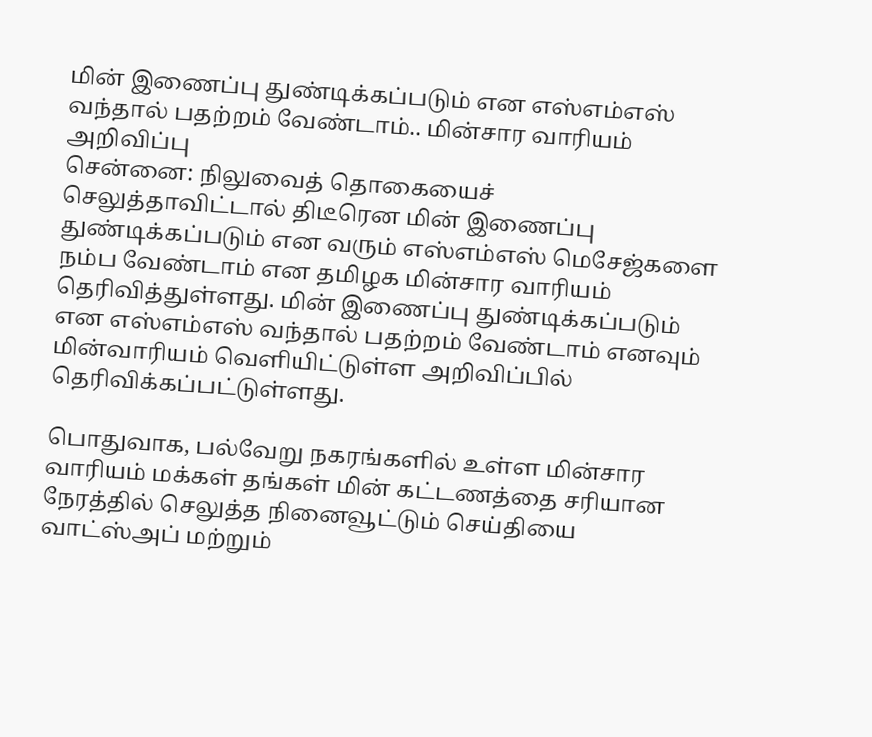மின் இணைப்பு துண்டிக்கப்படும் என எஸ்எம்எஸ் வந்தால் பதற்றம் வேண்டாம்.. மின்சார வாரியம் அறிவிப்பு
சென்னை: நிலுவைத் தொகையைச் செலுத்தாவிட்டால் திடீரென மின் இணைப்பு துண்டிக்கப்படும் என வரும் எஸ்எம்எஸ் மெசேஜ்களை நம்ப வேண்டாம் என தமிழக மின்சார வாரியம் தெரிவித்துள்ளது. மின் இணைப்பு துண்டிக்கப்படும் என எஸ்எம்எஸ் வந்தால் பதற்றம் வேண்டாம் எனவும் மின்வாரியம் வெளியிட்டுள்ள அறிவிப்பில் தெரிவிக்கப்பட்டுள்ளது.

பொதுவாக, பல்வேறு நகரங்களில் உள்ள மின்சார வாரியம் மக்கள் தங்கள் மின் கட்டணத்தை சரியான நேரத்தில் செலுத்த நினைவூட்டும் செய்தியை வாட்ஸ்அப் மற்றும்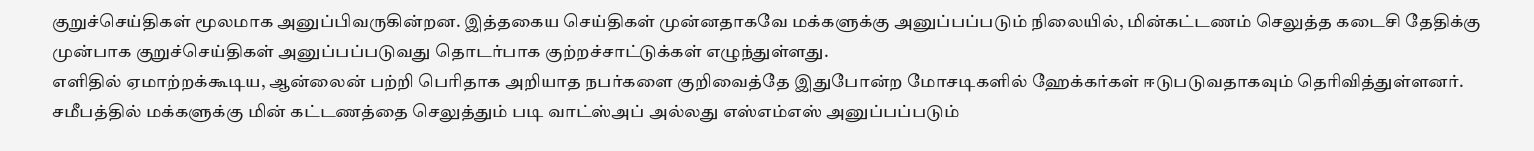குறுச்செய்திகள் மூலமாக அனுப்பிவருகின்றன. இத்தகைய செய்திகள் முன்னதாகவே மக்களுக்கு அனுப்பப்படும் நிலையில், மின்கட்டணம் செலுத்த கடைசி தேதிக்கு முன்பாக குறுச்செய்திகள் அனுப்பப்படுவது தொடர்பாக குற்றச்சாட்டுக்கள் எழுந்துள்ளது.
எளிதில் ஏமாற்றக்கூடிய, ஆன்லைன் பற்றி பெரிதாக அறியாத நபர்களை குறிவைத்தே இதுபோன்ற மோசடிகளில் ஹேக்கர்கள் ஈடுபடுவதாகவும் தெரிவித்துள்ளனர். சமீபத்தில் மக்களுக்கு மின் கட்டணத்தை செலுத்தும் படி வாட்ஸ்அப் அல்லது எஸ்எம்எஸ் அனுப்பப்படும்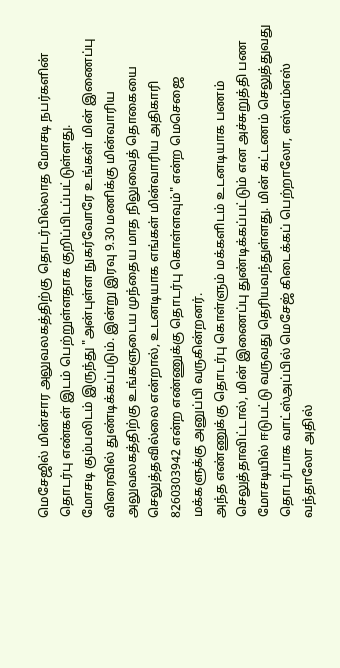மெசேஜில் மின்சார அலுவலகத்திற்கு தொடர்பில்லாத மோசடி நபர்களின் தொடர்பு எண்கள் இடம் பெற்றுள்ளதாக குறிப்பிடப்பட்டுள்ளது.
மோசடி கும்பலிடம் இருந்து "அன்புள்ள நுகர்வோரே உங்கள் மின் இணைப்பு விரைவில் துண்டிக்கப்படும். இன்று இரவு 9.30 மணிக்கு மின்வாரிய அலுவலகத்திற்கு உங்களுடைய முந்தைய மாத நிலுவைத் தொகையை செலுத்தவில்லை என்றால், உடனடியாக எங்கள் மின்வாரிய அதிகாரி 8260303942 என்ற எண்ணுக்கு தொடர்பு கொள்ளவும்" என்ற மெசெஜை மக்களுக்கு அனுப்பி வருகின்றனர்.
அந்த எண்ணுக்கு தொடர்பு கொள்ளும் மக்களிடம் உடனடியாக பணம் செலுத்தாவிட்டால், மின் இணைப்பு துண்டிக்கப்பட்டும் என அச்சுறுத்தி பண மோசடியில் ஈடுபட்டு வருவது தெரியவந்துள்ளது. மின் கட்டணம் செலுத்துவது தொடர்பாக வாட்ஸ்அப்பில் மெசேஜ் கிடைக்கப் பெற்றாலோ, எஸ்எம்எஸ் வந்தாலோ அதில்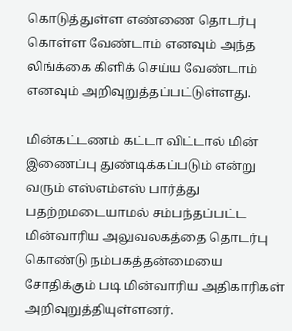கொடுத்துள்ள எண்ணை தொடர்பு கொள்ள வேண்டாம் எனவும் அந்த லிங்க்கை கிளிக் செய்ய வேண்டாம் எனவும் அறிவுறுத்தப்பட்டுள்ளது.

மின்கட்டணம் கட்டா விட்டால் மின் இணைப்பு துண்டிக்கப்படும் என்று வரும் எஸ்எம்எஸ் பார்த்து பதற்றமடையாமல் சம்பந்தப்பட்ட மின்வாரிய அலுவலகத்தை தொடர்பு கொண்டு நம்பகத்தன்மையை சோதிக்கும் படி மின்வாரிய அதிகாரிகள் அறிவுறுத்தியுள்ளனர்.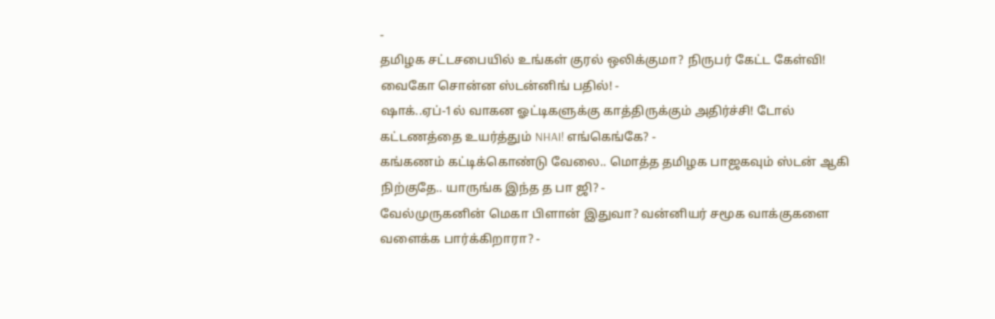-
தமிழக சட்டசபையில் உங்கள் குரல் ஒலிக்குமா? நிருபர் கேட்ட கேள்வி! வைகோ சொன்ன ஸ்டன்னிங் பதில்! -
ஷாக்..ஏப்-1ல் வாகன ஓட்டிகளுக்கு காத்திருக்கும் அதிர்ச்சி! டோல் கட்டணத்தை உயர்த்தும் NHAI! எங்கெங்கே? -
கங்கணம் கட்டிக்கொண்டு வேலை.. மொத்த தமிழக பாஜகவும் ஸ்டன் ஆகி நிற்குதே.. யாருங்க இந்த த பா ஜி? -
வேல்முருகனின் மெகா பிளான் இதுவா? வன்னியர் சமூக வாக்குகளை வளைக்க பார்க்கிறாரா? -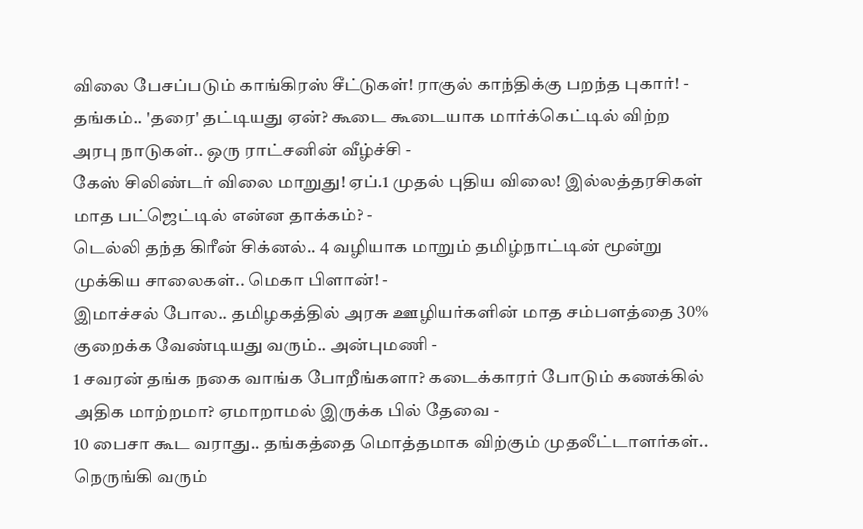விலை பேசப்படும் காங்கிரஸ் சீட்டுகள்! ராகுல் காந்திக்கு பறந்த புகார்! -
தங்கம்.. 'தரை' தட்டியது ஏன்? கூடை கூடையாக மார்க்கெட்டில் விற்ற அரபு நாடுகள்.. ஒரு ராட்சனின் வீழ்ச்சி -
கேஸ் சிலிண்டர் விலை மாறுது! ஏப்.1 முதல் புதிய விலை! இல்லத்தரசிகள் மாத பட்ஜெட்டில் என்ன தாக்கம்? -
டெல்லி தந்த கிரீன் சிக்னல்.. 4 வழியாக மாறும் தமிழ்நாட்டின் மூன்று முக்கிய சாலைகள்.. மெகா பிளான்! -
இமாச்சல் போல.. தமிழகத்தில் அரசு ஊழியர்களின் மாத சம்பளத்தை 30% குறைக்க வேண்டியது வரும்.. அன்புமணி -
1 சவரன் தங்க நகை வாங்க போறீங்களா? கடைக்காரர் போடும் கணக்கில் அதிக மாற்றமா? ஏமாறாமல் இருக்க பில் தேவை -
10 பைசா கூட வராது.. தங்கத்தை மொத்தமாக விற்கும் முதலீட்டாளர்கள்.. நெருங்கி வரும்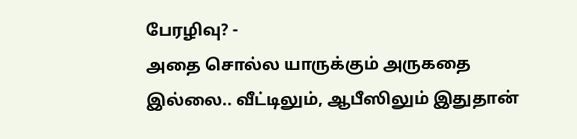பேரழிவு? -
அதை சொல்ல யாருக்கும் அருகதை இல்லை.. வீட்டிலும், ஆபீஸிலும் இதுதான்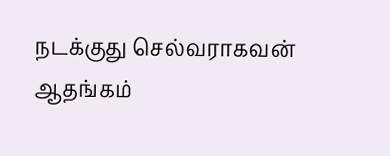நடக்குது செல்வராகவன் ஆதங்கம்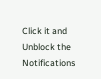Click it and Unblock the Notifications